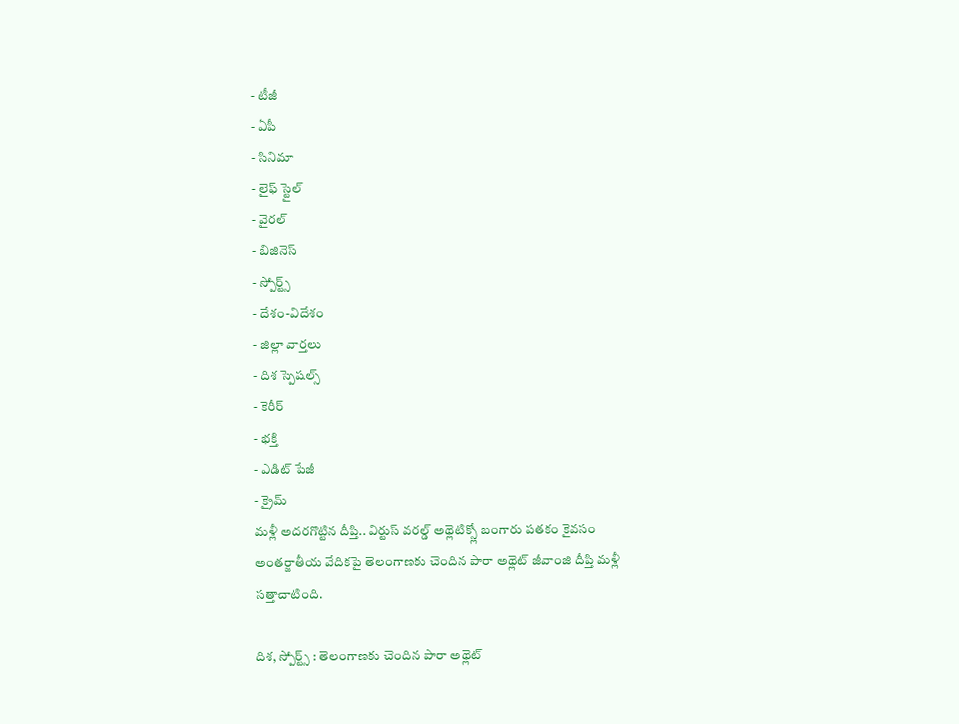- టీజీ
- ఏపీ
- సినిమా
- లైఫ్ స్టైల్
- వైరల్
- బిజినెస్
- స్పోర్ట్స్
- దేశం-విదేశం
- జిల్లా వార్తలు
- దిశ స్పెషల్స్
- కెరీర్
- భక్తి
- ఎడిట్ పేజీ
- క్రైమ్
మళ్లీ అదరగొట్టిన దీప్తి.. విర్టుస్ వరల్డ్ అథ్లెటిక్స్లో బంగారు పతకం కైవసం
అంతర్జాతీయ వేదికపై తెలంగాణకు చెందిన పారా అథ్లెట్ జీవాంజి దీప్తి మళ్లీ సత్తాచాటింది.

దిశ, స్పోర్ట్స్ : తెలంగాణకు చెందిన పారా అథ్లెట్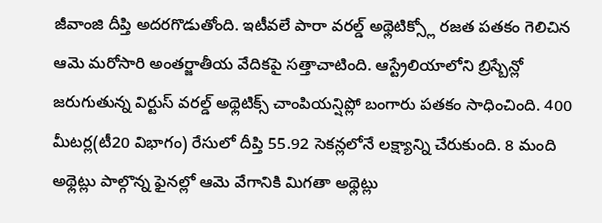జీవాంజి దీప్తి అదరగొడుతోంది. ఇటీవలే పారా వరల్డ్ అథ్లెటిక్స్లో రజత పతకం గెలిచిన ఆమె మరోసారి అంతర్జాతీయ వేదికపై సత్తాచాటింది. ఆస్ట్రేలియాలోని బ్రిస్బేన్లో జరుగుతున్న విర్టుస్ వరల్డ్ అథ్లెటిక్స్ చాంపియన్షిప్లో బంగారు పతకం సాధించింది. 400 మీటర్ల(టీ20 విభాగం) రేసులో దీప్తి 55.92 సెకన్లలోనే లక్ష్యాన్ని చేరుకుంది. 8 మంది అథ్లెట్లు పాల్గొన్న ఫైనల్లో ఆమె వేగానికి మిగతా అథ్లెట్లు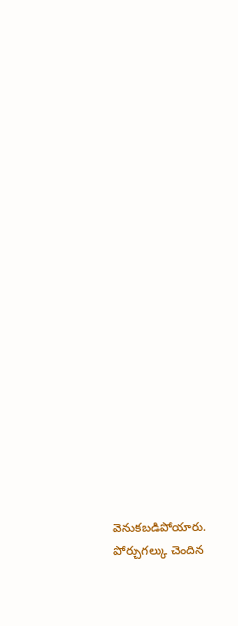వెనుకబడిపోయారు. పోర్చుగల్కు చెందిన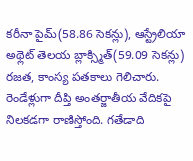కరీనా పైమ్(58.86 సెకన్లు), ఆస్ట్రేలియా అథ్లెట్ తెలయ బ్లాక్స్మిత్(59.09 సెకన్లు) రజత, కాంస్య పతకాలు గెలిచారు. రెండేళ్లుగా దీప్తి అంతర్జాతీయ వేదికపై నిలకడగా రాణిస్తోంది. గతేడాది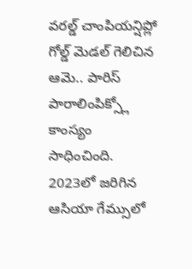వరల్డ్ చాంపియన్షిప్లో గోల్డ్ మెడల్ గెలిచిన ఆమె.. పారిస్ పారాలింపిక్స్లో కాంస్యం సాధించింది. 2023లో జరిగిన ఆసియా గేమ్సులో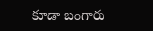కూడా బంగారు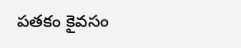పతకం కైవసం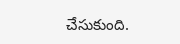చేసుకుంది.